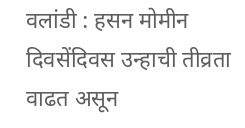वलांडी : हसन मोमीन
दिवसेंदिवस उन्हाची तीव्रता वाढत असून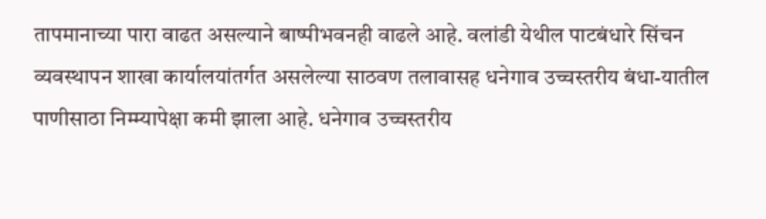तापमानाच्या पारा वाढत असल्याने बाष्पीभवनही वाढले आहे. वलांडी येथील पाटबंधारे सिंचन व्यवस्थापन शाखा कार्यालयांतर्गत असलेल्या साठवण तलावासह धनेगाव उच्चस्तरीय बंधा-यातील पाणीसाठा निम्म्यापेक्षा कमी झाला आहे. धनेगाव उच्चस्तरीय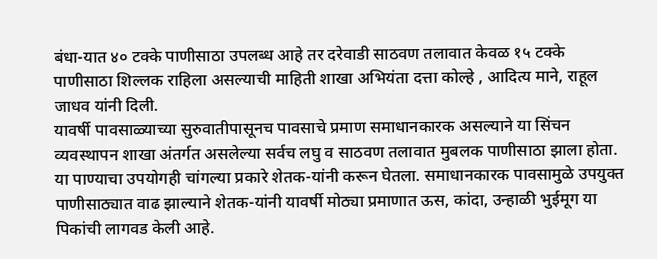बंधा-यात ४० टक्के पाणीसाठा उपलब्ध आहे तर दरेवाडी साठवण तलावात केवळ १५ टक्के पाणीसाठा शिल्लक राहिला असल्याची माहिती शाखा अभियंता दत्ता कोल्हे , आदित्य माने, राहूल जाधव यांनी दिली.
यावर्षी पावसाळ्याच्या सुरुवातीपासूनच पावसाचे प्रमाण समाधानकारक असल्याने या सिंचन व्यवस्थापन शाखा अंतर्गत असलेल्या सर्वच लघु व साठवण तलावात मुबलक पाणीसाठा झाला होता. या पाण्याचा उपयोगही चांगल्या प्रकारे शेतक-यांनी करून घेतला. समाधानकारक पावसामुळे उपयुक्त पाणीसाठ्यात वाढ झाल्याने शेतक-यांनी यावर्षी मोठ्या प्रमाणात ऊस, कांदा, उन्हाळी भुईमूग या पिकांची लागवड केली आहे.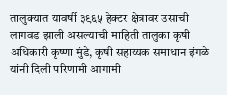तालुक्यात यावर्षी ३९६५ हेक्टर क्षेत्रावर उसाची लागवड झाली असल्याची माहिती तालुका कृषी अधिकारी कृष्णा मुंडे, कृषी सहाय्यक समाधान इंगळे यांनी दिली परिणामी आगामी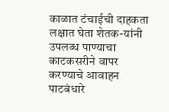काळात टंचाईची दाहकता लक्षात घेता शेतक-यांनी उपलब्ध पाण्याचा काटकसरीने वापर करण्याचे आवाहन पाटबंधारे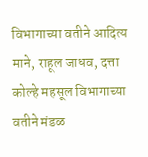विभागाच्या वतीने आदित्य माने, राहूल जाधव, दत्ता कोल्हे महसूल विभागाच्या वतीने मंडळ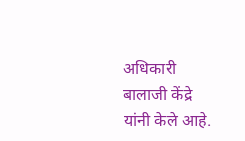अधिकारी बालाजी केंद्रे यांनी केले आहे.